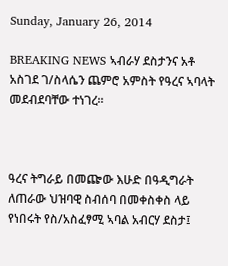Sunday, January 26, 2014

BREAKING NEWS ኣብራሃ ደስታንና አቶ አስገደ ገ/ስላሴን ጨምሮ አምስት የዓረና ኣባላት መደብደባቸው ተነገረ።



ዓረና ትግራይ በመጬው እሁድ በዓዲግራት ለጠራው ህዝባዊ ስብሰባ በመቀስቀስ ላይ የነበሩት የስ/አስፈፃሚ ኣባል አብርሃ ደስታ፤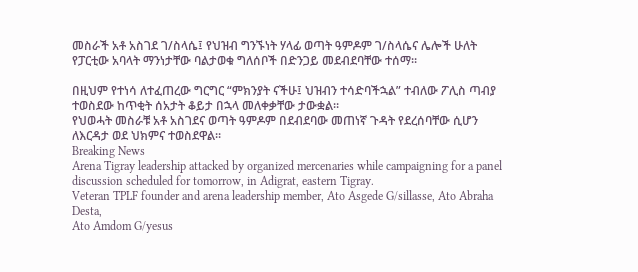መስራች አቶ አስገደ ገ/ስላሴ፤ የህዝብ ግንኙነት ሃላፊ ወጣት ዓምዶም ገ/ስላሴና ሌሎች ሁለት የፓርቲው አባላት ማንነታቸው ባልታወቁ ግለሰቦች በድንጋይ መደብደባቸው ተሰማ።

በዚህም የተነሳ ለተፈጠረው ግርግር “ምክንያት ናችሁ፤ ህዝብን ተሳድባችኋል” ተብለው ፖሊስ ጣብያ ተወስደው ከጥቂት ሰአታት ቆይታ በኋላ መለቀቃቸው ታውቋል።
የህወሓት መስራቹ አቶ አስገደና ወጣት ዓምዶም በደብደባው መጠነኛ ጉዳት የደረሰባቸው ሲሆን ለእርዳታ ወደ ህክምና ተወስደዋል።
Breaking News
Arena Tigray leadership attacked by organized mercenaries while campaigning for a panel discussion scheduled for tomorrow, in Adigrat, eastern Tigray.
Veteran TPLF founder and arena leadership member, Ato Asgede G/sillasse, Ato Abraha Desta,
Ato Amdom G/yesus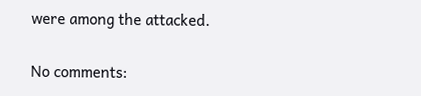were among the attacked.

No comments: